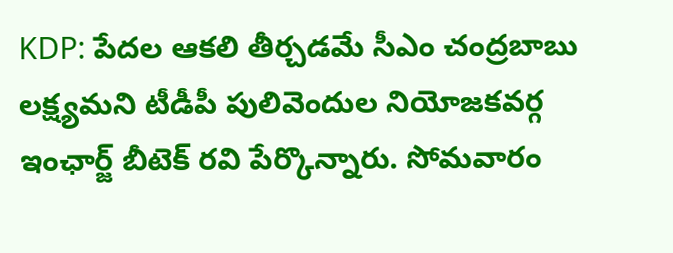KDP: పేదల ఆకలి తీర్చడమే సీఎం చంద్రబాబు లక్ష్యమని టీడీపీ పులివెందుల నియోజకవర్గ ఇంఛార్జ్ బీటెక్ రవి పేర్కొన్నారు. సోమవారం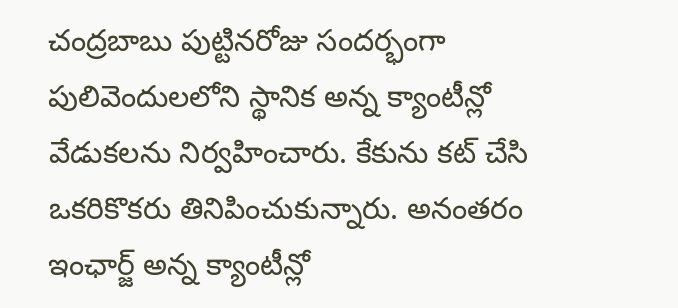చంద్రబాబు పుట్టినరోజు సందర్భంగా పులివెందులలోని స్థానిక అన్న క్యాంటీన్లో వేడుకలను నిర్వహించారు. కేకును కట్ చేసి ఒకరికొకరు తినిపించుకున్నారు. అనంతరం ఇంఛార్జ్ అన్న క్యాంటీన్లో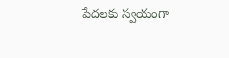పేదలకు స్వయంగా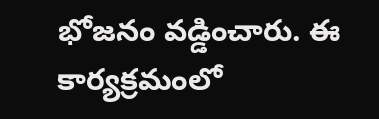భోజనం వడ్డించారు. ఈ కార్యక్రమంలో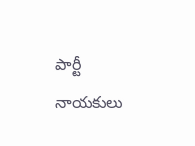పార్టీ నాయకులు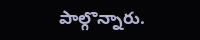పాల్గొన్నారు.